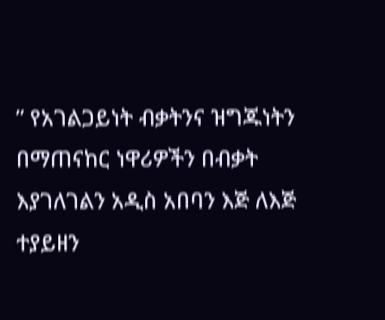” የአገልጋይነት ብቃትንና ዝግጁነትን በማጠናከር ነዋሪዎችን በብቃት እያገለገልን አዲስ አበባን እጅ ለእጅ ተያይዘን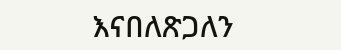እናበለጽጋለን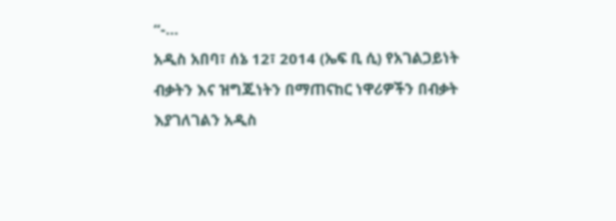“-…
አዲስ አበባ፣ ሰኔ 12፣ 2014 (ኤፍ ቢ ሲ) የአገልጋይነት ብቃትን እና ዝግጁነትን በማጠናከር ነዋሪዎችን በብቃት እያገለገልን አዲስ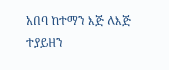አበባ ከተማን እጅ ለእጅ ተያይዘን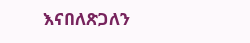እናበለጽጋለን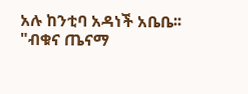አሉ ከንቲባ አዳነች አቤቤ፡፡
"ብቁና ጤናማ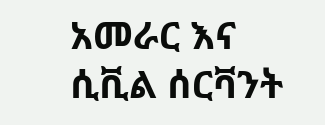አመራር እና ሲቪል ሰርቫንት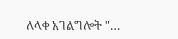ለላቀ አገልግሎት "…